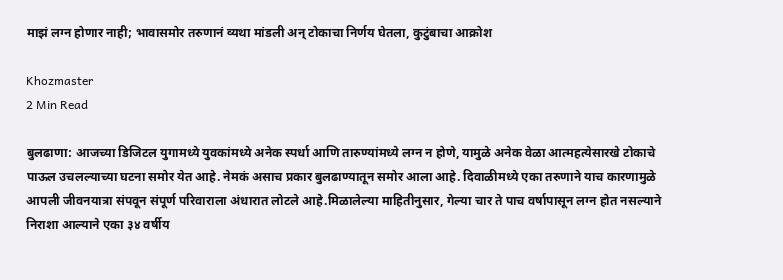माझं लग्न होणार नाही; भावासमोर तरुणानं व्यथा मांडली अन् टोकाचा निर्णय घेतला, कुटुंबाचा आक्रोश

Khozmaster
2 Min Read

बुलढाणा: आजच्या डिजिटल युगामध्ये युवकांमध्ये अनेक स्पर्धा आणि तारुण्यांमध्ये लग्न न होणे, यामुळे अनेक वेळा आत्महत्येसारखे टोकाचे पाऊल उचलल्याच्या घटना समोर येत आहे. नेमकं असाच प्रकार बुलढाण्यातून समोर आला आहे. दिवाळीमध्ये एका तरुणाने याच कारणामुळे आपली जीवनयात्रा संपवून संपूर्ण परिवाराला अंधारात लोटले आहे.मिळालेल्या माहितीनुसार, गेल्या चार ते पाच वर्षापासून लग्न होत नसल्याने निराशा आल्याने एका ३४ वर्षीय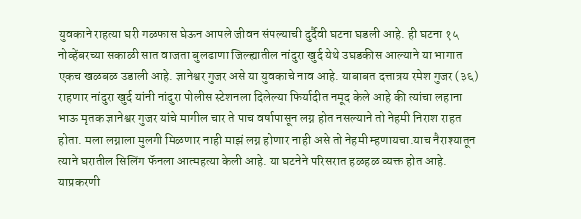युवकाने राहत्या घरी गळफास घेऊन आपले जीवन संपल्याची दुर्दैवी घटना घडली आहे. ही घटना १५ नोव्हेंबरच्या सकाळी सात वाजता बुलढाणा जिल्ह्यातील नांदुरा खुर्द येथे उघडकीस आल्याने या भागात एकच खळबळ उडाली आहे. ज्ञानेश्वर गुजर असे या युवकाचे नाव आहे. याबाबत दत्तात्रय रमेश गुजर (३६) राहणार नांदुरा खुर्द यांनी नांदुरा पोलीस स्टेशनला दिलेल्या फिर्यादीत नमूद केले आहे की त्यांचा लहाना भाऊ मृतक ज्ञानेश्वर गुजर यांचे मागील चार ते पाच वर्षापासून लग्न होत नसल्याने तो नेहमी निराश राहत होता. मला लग्नाला मुलगी मिळणार नाही माझं लग्न होणार नाही असे तो नेहमी म्हणायचा.याच नैराश्यातून त्याने घरातील सिलिंग फॅनला आत्महत्या केली आहे. या घटनेने परिसरात हळहळ व्यक्त होत आहे. याप्रकरणी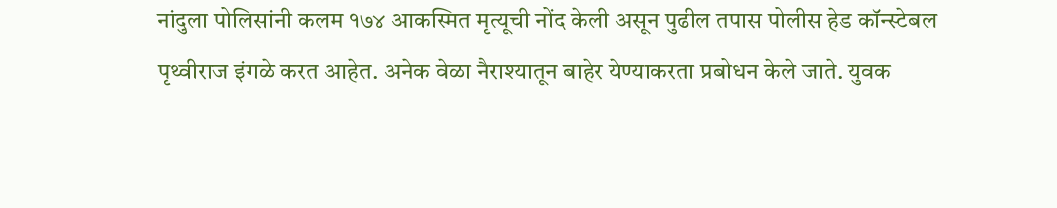नांदुला पोलिसांनी कलम १७४ आकस्मित मृत्यूची नोंद केली असून पुढील तपास पोलीस हेड कॉन्स्टेबल पृथ्वीराज इंगळे करत आहेत. अनेक वेळा नैराश्यातून बाहेर येण्याकरता प्रबोधन केले जाते. युवक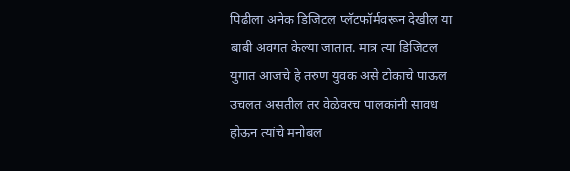पिढीला अनेक डिजिटल प्लॅटफॉर्मवरून देखील या बाबी अवगत केल्या जातात. मात्र त्या डिजिटल युगात आजचे हे तरुण युवक असे टोकाचे पाऊल उचलत असतील तर वेळेवरच पालकांनी सावध होऊन त्यांचे मनोबल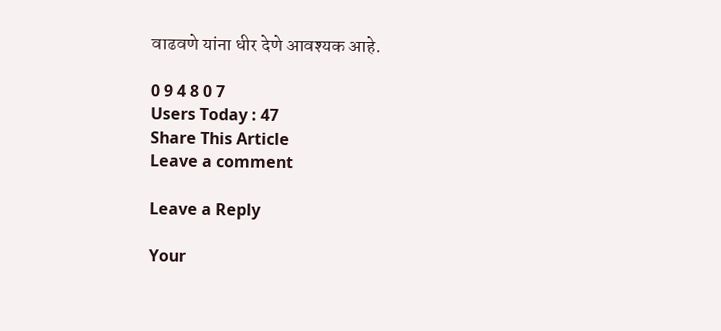वाढवणे यांना धीर देणे आवश्यक आहे.

0 9 4 8 0 7
Users Today : 47
Share This Article
Leave a comment

Leave a Reply

Your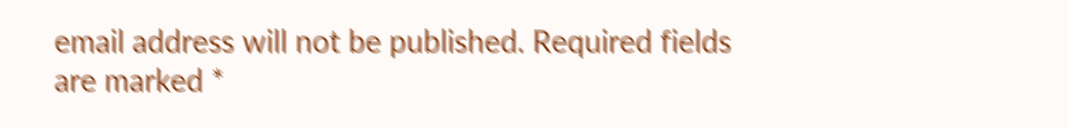email address will not be published. Required fields are marked *